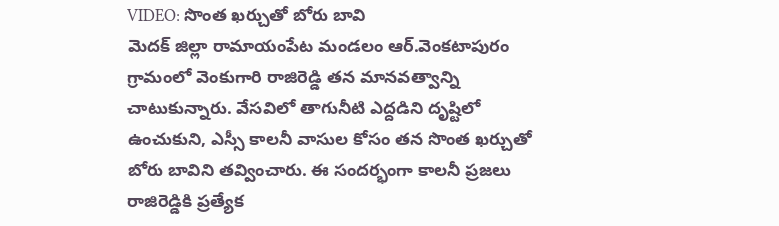VIDEO: సొంత ఖర్చుతో బోరు బావి
మెదక్ జిల్లా రామాయంపేట మండలం ఆర్.వెంకటాపురం గ్రామంలో వెంకుగారి రాజిరెడ్డి తన మానవత్వాన్ని చాటుకున్నారు. వేసవిలో తాగునీటి ఎద్దడిని దృష్టిలో ఉంచుకుని, ఎస్సీ కాలనీ వాసుల కోసం తన సొంత ఖర్చుతో బోరు బావిని తవ్వించారు. ఈ సందర్భంగా కాలనీ ప్రజలు రాజిరెడ్డికి ప్రత్యేక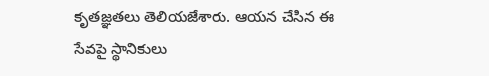కృతజ్ఞతలు తెలియజేశారు. ఆయన చేసిన ఈ సేవపై స్థానికులు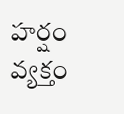హర్షం వ్యక్తం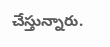చేస్తున్నారు.